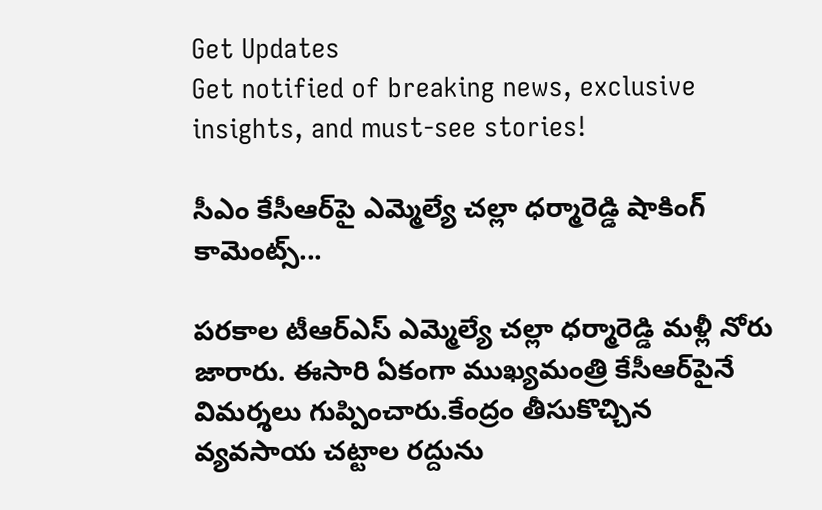Get Updates
Get notified of breaking news, exclusive insights, and must-see stories!

సీఎం కేసీఆర్‌పై ఎమ్మెల్యే చల్లా ధర్మారెడ్డి షాకింగ్ కామెంట్స్...

పరకాల టీఆర్ఎస్ ఎమ్మెల్యే చల్లా ధర్మారెడ్డి మళ్లీ నోరు జారారు. ఈసారి ఏకంగా ముఖ్యమంత్రి కేసీఆర్‌పైనే విమర్శలు గుప్పించారు.కేంద్రం తీసుకొచ్చిన వ్యవసాయ చట్టాల రద్దును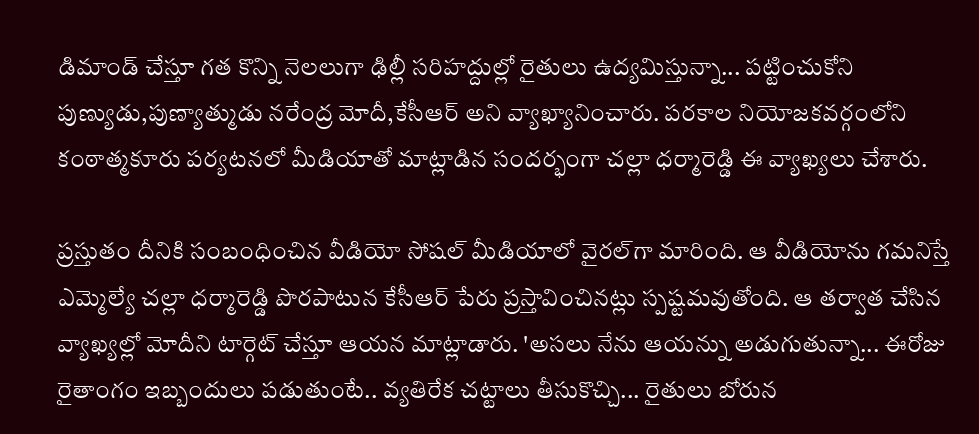డిమాండ్ చేస్తూ గత కొన్ని నెలలుగా ఢిల్లీ సరిహద్దుల్లో రైతులు ఉద్యమిస్తున్నా... పట్టించుకోని పుణ్యుడు,పుణ్యాత్ముడు నరేంద్ర మోదీ,కేసీఆర్ అని వ్యాఖ్యానించారు. పరకాల నియోజకవర్గంలోని కంఠాత్మకూరు పర్యటనలో మీడియాతో మాట్లాడిన సందర్భంగా చల్లా ధర్మారెడ్డి ఈ వ్యాఖ్యలు చేశారు.

ప్రస్తుతం దీనికి సంబంధించిన వీడియో సోషల్ మీడియాలో వైరల్‌గా మారింది. ఆ వీడియోను గమనిస్తే ఎమ్మెల్యే చల్లా ధర్మారెడ్డి పొరపాటున కేసీఆర్ పేరు ప్రస్తావించినట్లు స్పష్టమవుతోంది. ఆ తర్వాత చేసిన వ్యాఖ్యల్లో మోదీని టార్గెట్ చేస్తూ ఆయన మాట్లాడారు. 'అసలు నేను ఆయన్ను అడుగుతున్నా... ఈరోజు రైతాంగం ఇబ్బందులు పడుతుంటే.. వ్యతిరేక చట్టాలు తీసుకొచ్చి... రైతులు బోరున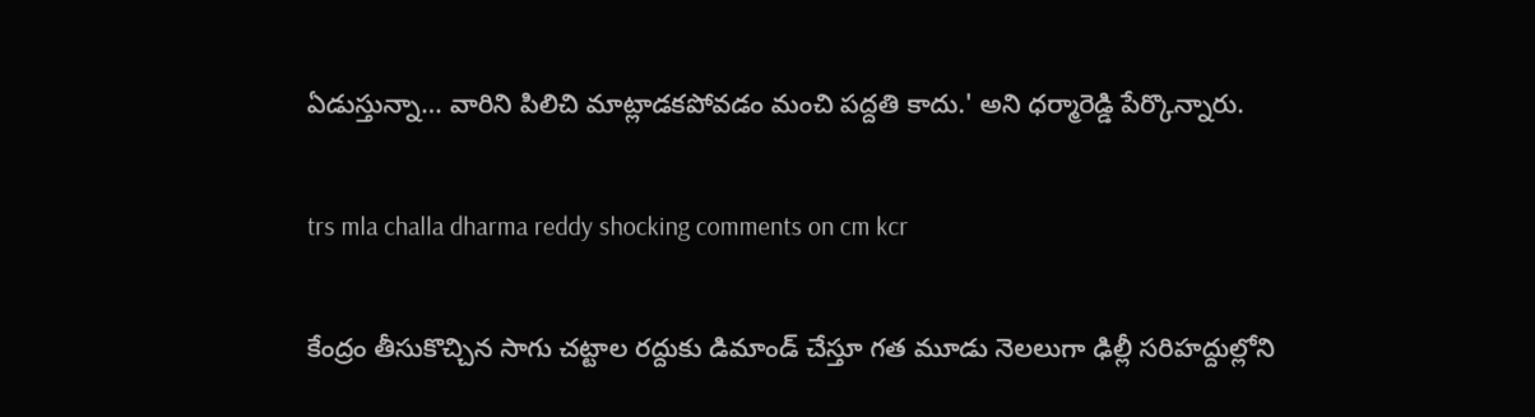ఏడుస్తున్నా... వారిని పిలిచి మాట్లాడకపోవడం మంచి పద్దతి కాదు.' అని ధర్మారెడ్డి పేర్కొన్నారు.

trs mla challa dharma reddy shocking comments on cm kcr

కేంద్రం తీసుకొచ్చిన సాగు చట్టాల రద్దుకు డిమాండ్ చేస్తూ గత మూడు నెలలుగా ఢిల్లీ సరిహద్దుల్లోని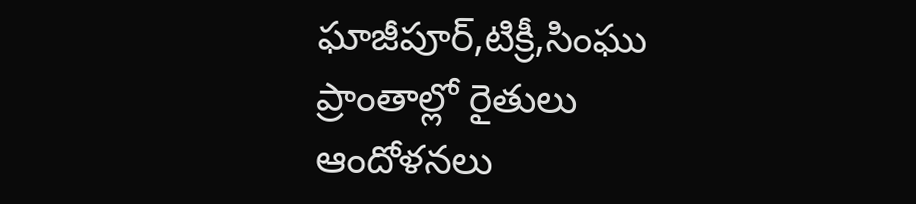ఘాజీపూర్,టిక్రీ,సింఘు ప్రాంతాల్లో రైతులు ఆందోళనలు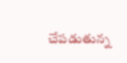చేపడుతున్న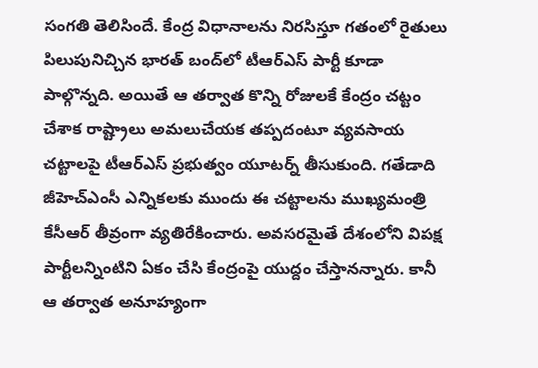సంగతి తెలిసిందే. కేంద్ర విధానాలను నిరసిస్తూ గతంలో రైతులు పిలుపునిచ్చిన భారత్ బంద్‌లో టీఆర్ఎస్ పార్టీ కూడా పాల్గొన్నది. అయితే ఆ తర్వాత కొన్ని రోజులకే కేంద్రం చట్టం చేశాక రాష్ట్రాలు అమలుచేయక తప్పదంటూ వ్యవసాయ చట్టాలపై టీఆర్ఎస్ ప్రభుత్వం యూటర్న్ తీసుకుంది. గతేడాది జీహెచ్ఎంసీ ఎన్నికలకు ముందు ఈ చట్టాలను ముఖ్యమంత్రి కేసీఆర్ తీవ్రంగా వ్యతిరేకించారు. అవసరమైతే దేశంలోని విపక్ష పార్టీలన్నింటిని ఏకం చేసి కేంద్రంపై యుద్దం చేస్తానన్నారు. కానీ ఆ తర్వాత అనూహ్యంగా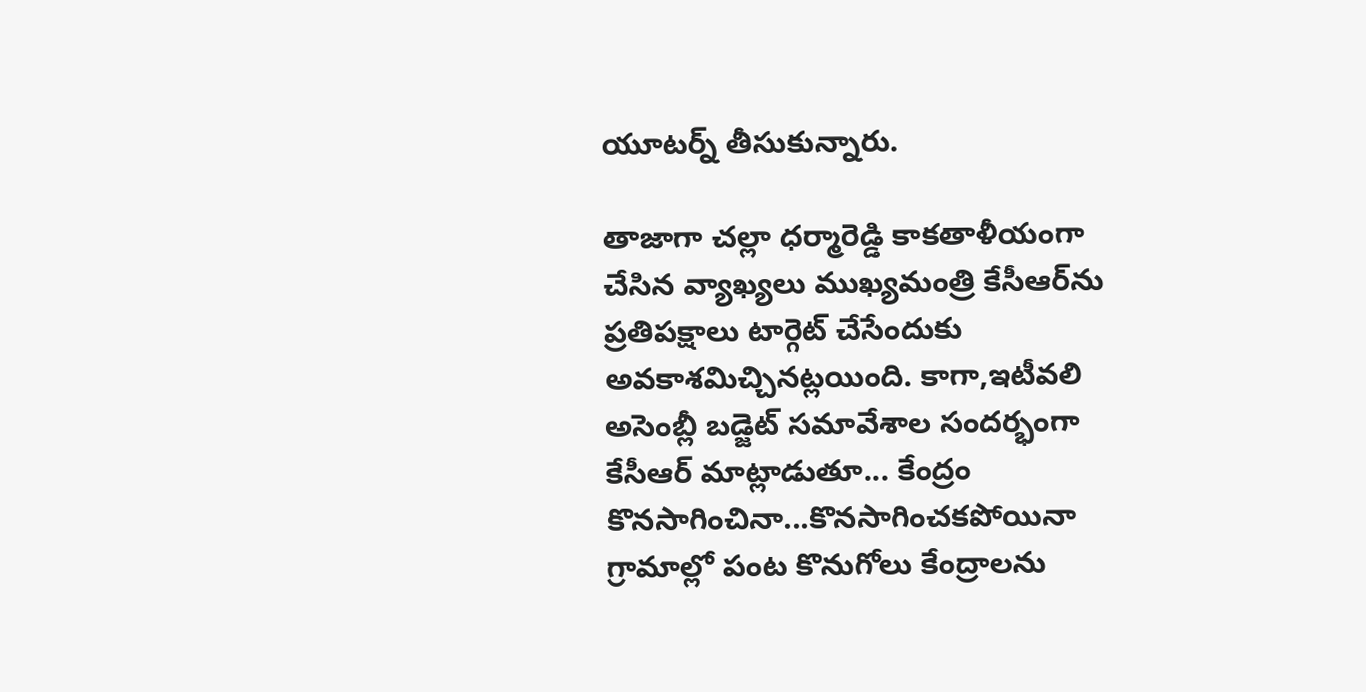యూటర్న్ తీసుకున్నారు.

తాజాగా చల్లా ధర్మారెడ్డి కాకతాళీయంగా చేసిన వ్యాఖ్యలు ముఖ్యమంత్రి కేసీఆర్‌ను ప్రతిపక్షాలు టార్గెట్ చేసేందుకు అవకాశమిచ్చినట్లయింది. కాగా,ఇటీవలి అసెంబ్లీ బడ్జెట్ సమావేశాల సందర్భంగా కేసీఆర్ మాట్లాడుతూ... కేంద్రం కొనసాగించినా...కొనసాగించకపోయినా గ్రామాల్లో పంట కొనుగోలు కేంద్రాలను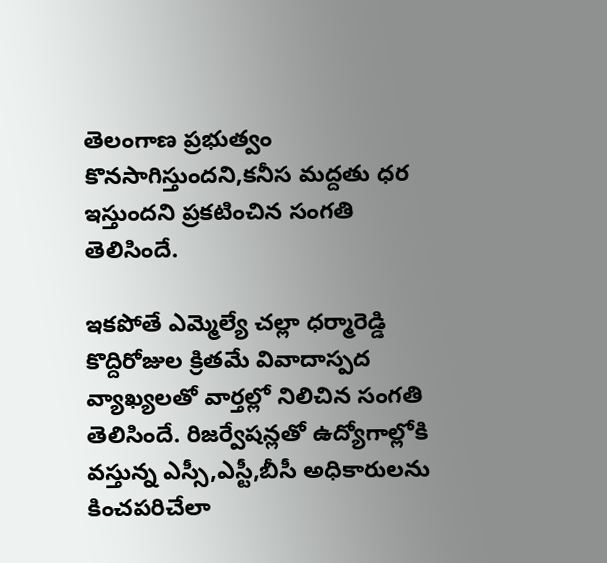తెలంగాణ ప్రభుత్వం కొనసాగిస్తుందని,కనీస మద్దతు ధర ఇస్తుందని ప్రకటించిన సంగతి తెలిసిందే.

ఇకపోతే ఎమ్మెల్యే చల్లా ధర్మారెడ్డి కొద్దిరోజుల క్రితమే వివాదాస్పద వ్యాఖ్యలతో వార్తల్లో నిలిచిన సంగతి తెలిసిందే. రిజర్వేషన్లతో ఉద్యోగాల్లోకి వస్తున్న ఎస్సీ,ఎస్టీ,బీసీ అధికారులను కించపరిచేలా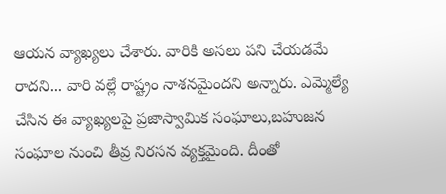ఆయన వ్యాఖ్యలు చేశారు. వారికి అసలు పని చేయడమే రాదని... వారి వల్లే రాష్ట్రం నాశనమైందని అన్నారు. ఎమ్మెల్యే చేసిన ఈ వ్యాఖ్యలపై ప్రజాస్వామిక సంఘాలు,బహుజన సంఘాల నుంచి తీవ్ర నిరసన వ్యక్తమైంది. దీంతో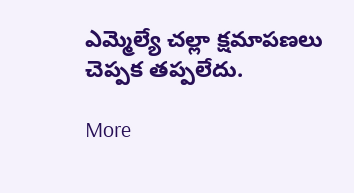ఎమ్మెల్యే చల్లా క్షమాపణలు చెప్పక తప్పలేదు.

More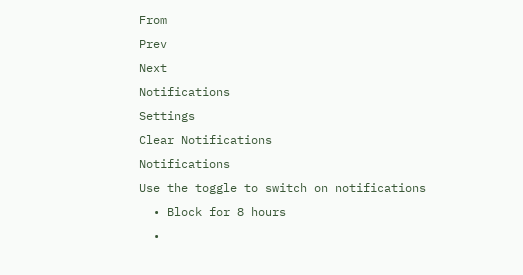From
Prev
Next
Notifications
Settings
Clear Notifications
Notifications
Use the toggle to switch on notifications
  • Block for 8 hours
  •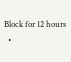Block for 12 hours
  •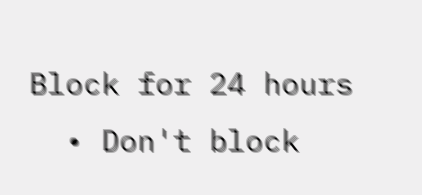Block for 24 hours
  • Don't block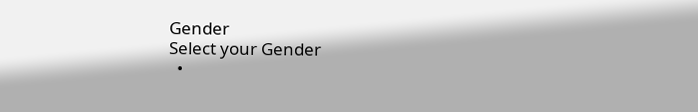Gender
Select your Gender
  •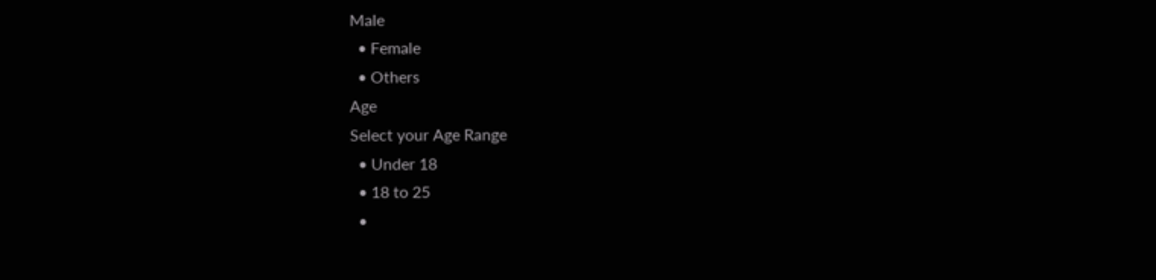Male
  • Female
  • Others
Age
Select your Age Range
  • Under 18
  • 18 to 25
  •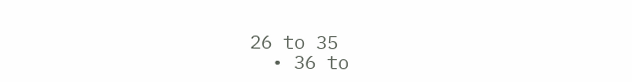26 to 35
  • 36 to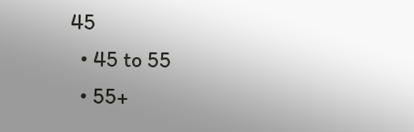45
  • 45 to 55
  • 55+